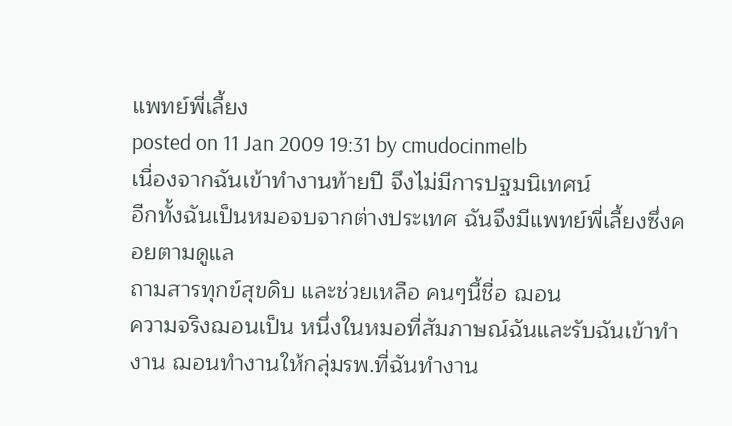แพทย์พี่เลี้ยง
posted on 11 Jan 2009 19:31 by cmudocinmelb
เนื่องจากฉันเข้าทำงานท้ายปี จึงไม่มีการปฐมนิเทศน์
อีกทั้งฉันเป็นหมอจบจากต่างประเทศ ฉันจึงมีแพทย์พี่เลี้ยงซึ่งคอยตามดูแล
ถามสารทุกข์สุขดิบ และช่วยเหลือ คนๆนี้ชื่อ ฌอน
ความจริงฌอนเป็น หนึ่งในหมอที่สัมภาษณ์ฉันและรับฉันเข้าทำงาน ฌอนทำงานให้กลุ่มรพ.ที่ฉันทำงาน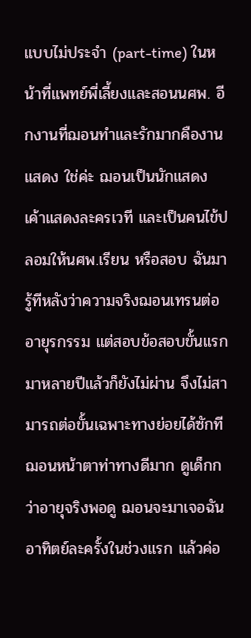แบบไม่ประจำ (part-time) ในหน้าที่แพทย์พี่เลี้ยงและสอนนศพ. อีกงานที่ฌอนทำและรักมากคืองานแสดง ใช่ค่ะ ฌอนเป็นนักแสดง เค้าแสดงละครเวที และเป็นคนไข้ปลอมให้นศพ.เรียน หรือสอบ ฉันมารู้ทีหลังว่าความจริงฌอนเทรนต่ออายุรกรรม แต่สอบข้อสอบขั้นแรกมาหลายปีแล้วก็ยังไม่ผ่าน จึงไม่สามารถต่อขั้นเฉพาะทางย่อยได้ซักที
ฌอนหน้าตาท่าทางดีมาก ดูเด็กกว่าอายุจริงพอดู ฌอนจะมาเจอฉันอาทิตย์ละครั้งในช่วงแรก แล้วค่อ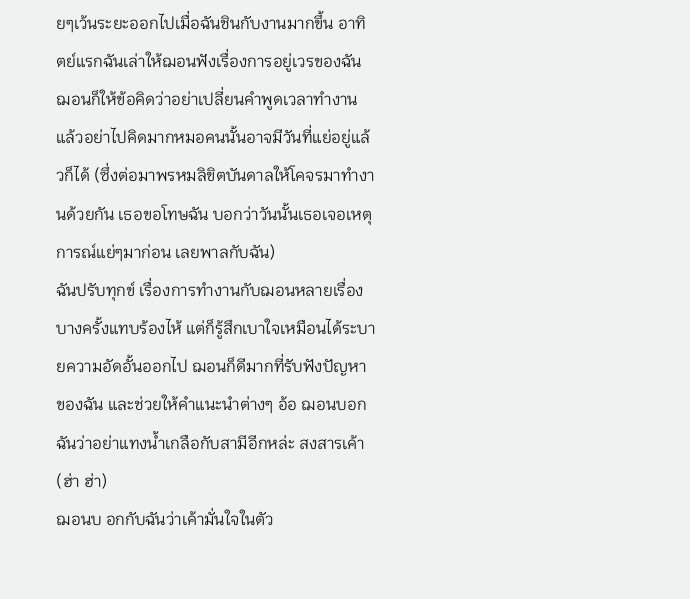ยๆเว้นระยะออกไปเมื่อฉันชินกับงานมากขึ้น อาทิตย์แรกฉันเล่าให้ฌอนฟังเรื่องการอยู่เวรของฉัน ฌอนก็ให้ข้อคิดว่าอย่าเปลี่ยนคำพูดเวลาทำงาน แล้วอย่าไปคิดมากหมอคนนั้นอาจมีวันที่แย่อยู่แล้วก็ได้ (ซึ่งต่อมาพรหมลิขิตบันดาลให้โคจรมาทำงานด้วยกัน เธอขอโทษฉัน บอกว่าวันนั้นเธอเจอเหตุการณ์แย่ๆมาก่อน เลยพาลกับฉัน)
ฉันปรับทุกข์ เรื่องการทำงานกับฌอนหลายเรื่อง บางครั้งแทบร้องไห้ แต่ก็รู้สึกเบาใจเหมือนได้ระบายความอัดอั้นออกไป ฌอนก็ดีมากที่รับฟังปัญหาของฉัน และช่วยให้คำแนะนำต่างๆ อ้อ ฌอนบอกฉันว่าอย่าแทงน้ำเกลือกับสามีอีกหล่ะ สงสารเค้า (ฮ่า ฮ่า)
ฌอนบ อกกับฉันว่าเค้ามั่นใจในตัว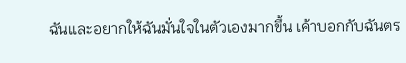ฉันและอยากให้ฉันมั่นใจในตัวเองมากขึ้น เค้าบอกกับฉันตร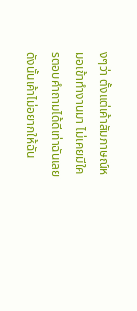งๆว่า ตั้งแต่เค้าสัมภาษณ์หมอเข้าทำงานมา ไม่เคยมีใครตอบคำถามได้ดีเท่าฉันเลย ดังนั้นเค้าไม่อยากให้ฉัน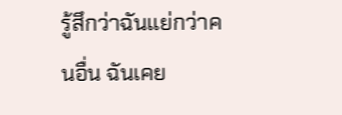รู้สึกว่าฉันแย่กว่าคนอื่น ฉันเคย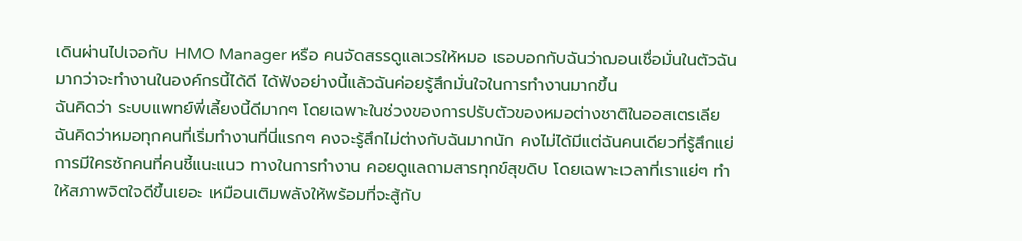เดินผ่านไปเจอกับ HMO Manager หรือ คนจัดสรรดูแลเวรให้หมอ เธอบอกกับฉันว่าฌอนเชื่อมั่นในตัวฉันมากว่าจะทำงานในองค์กรนี้ได้ดี ได้ฟังอย่างนี้แล้วฉันค่อยรู้สึกมั่นใจในการทำงานมากขึ้น
ฉันคิดว่า ระบบแพทย์พี่เลี้ยงนี้ดีมากๆ โดยเฉพาะในช่วงของการปรับตัวของหมอต่างชาติในออสเตรเลีย ฉันคิดว่าหมอทุกคนที่เริ่มทำงานที่นี่แรกๆ คงจะรู้สึกไม่ต่างกับฉันมากนัก คงไม่ได้มีแต่ฉันคนเดียวที่รู้สึกแย่
การมีใครซักคนที่คนชี้แนะแนว ทางในการทำงาน คอยดูแลถามสารทุกข์สุขดิบ โดยเฉพาะเวลาที่เราแย่ๆ ทำให้สภาพจิตใจดีขึ้นเยอะ เหมือนเติมพลังให้พร้อมที่จะสู้กับ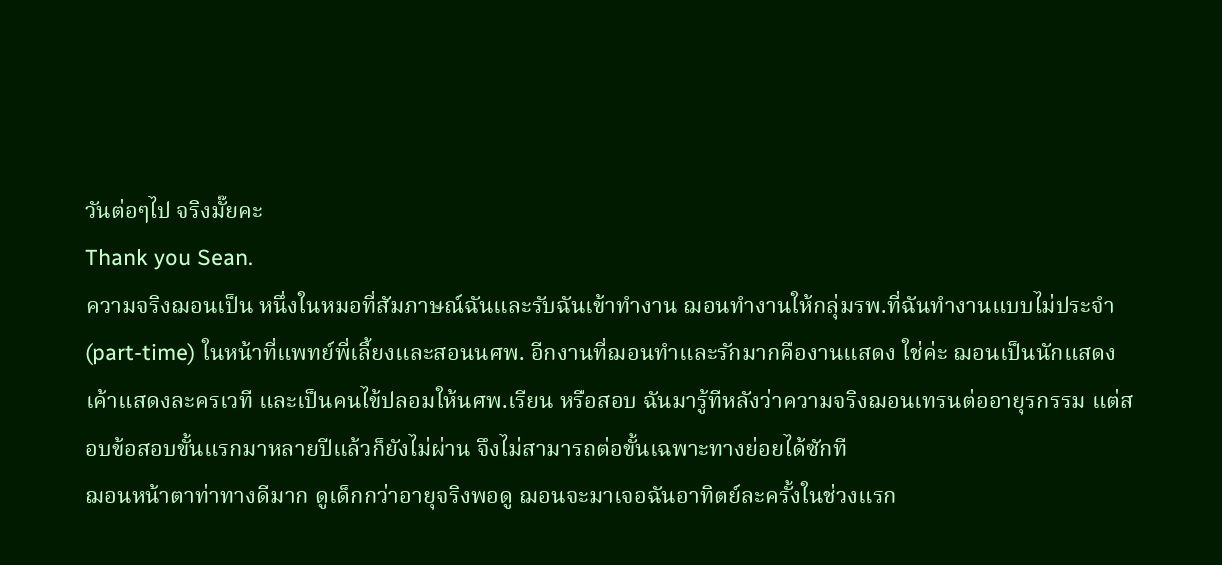วันต่อๆไป จริงมั๊ยคะ
Thank you Sean.
ความจริงฌอนเป็น หนึ่งในหมอที่สัมภาษณ์ฉันและรับฉันเข้าทำงาน ฌอนทำงานให้กลุ่มรพ.ที่ฉันทำงานแบบไม่ประจำ (part-time) ในหน้าที่แพทย์พี่เลี้ยงและสอนนศพ. อีกงานที่ฌอนทำและรักมากคืองานแสดง ใช่ค่ะ ฌอนเป็นนักแสดง เค้าแสดงละครเวที และเป็นคนไข้ปลอมให้นศพ.เรียน หรือสอบ ฉันมารู้ทีหลังว่าความจริงฌอนเทรนต่ออายุรกรรม แต่สอบข้อสอบขั้นแรกมาหลายปีแล้วก็ยังไม่ผ่าน จึงไม่สามารถต่อขั้นเฉพาะทางย่อยได้ซักที
ฌอนหน้าตาท่าทางดีมาก ดูเด็กกว่าอายุจริงพอดู ฌอนจะมาเจอฉันอาทิตย์ละครั้งในช่วงแรก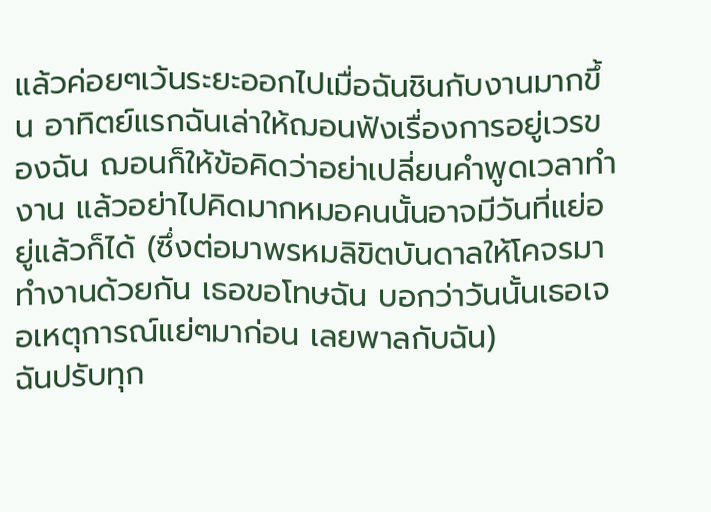แล้วค่อยๆเว้นระยะออกไปเมื่อฉันชินกับงานมากขึ้น อาทิตย์แรกฉันเล่าให้ฌอนฟังเรื่องการอยู่เวรของฉัน ฌอนก็ให้ข้อคิดว่าอย่าเปลี่ยนคำพูดเวลาทำงาน แล้วอย่าไปคิดมากหมอคนนั้นอาจมีวันที่แย่อยู่แล้วก็ได้ (ซึ่งต่อมาพรหมลิขิตบันดาลให้โคจรมาทำงานด้วยกัน เธอขอโทษฉัน บอกว่าวันนั้นเธอเจอเหตุการณ์แย่ๆมาก่อน เลยพาลกับฉัน)
ฉันปรับทุก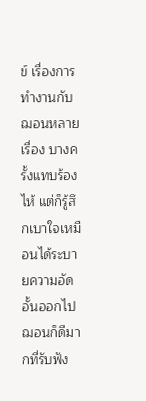ข์ เรื่องการทำงานกับฌอนหลายเรื่อง บางครั้งแทบร้องไห้ แต่ก็รู้สึกเบาใจเหมือนได้ระบายความอัดอั้นออกไป ฌอนก็ดีมากที่รับฟัง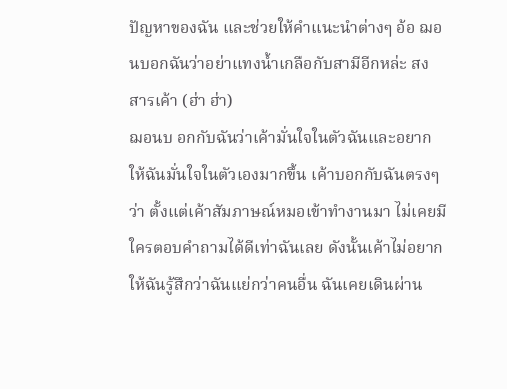ปัญหาของฉัน และช่วยให้คำแนะนำต่างๆ อ้อ ฌอนบอกฉันว่าอย่าแทงน้ำเกลือกับสามีอีกหล่ะ สงสารเค้า (ฮ่า ฮ่า)
ฌอนบ อกกับฉันว่าเค้ามั่นใจในตัวฉันและอยากให้ฉันมั่นใจในตัวเองมากขึ้น เค้าบอกกับฉันตรงๆว่า ตั้งแต่เค้าสัมภาษณ์หมอเข้าทำงานมา ไม่เคยมีใครตอบคำถามได้ดีเท่าฉันเลย ดังนั้นเค้าไม่อยากให้ฉันรู้สึกว่าฉันแย่กว่าคนอื่น ฉันเคยเดินผ่าน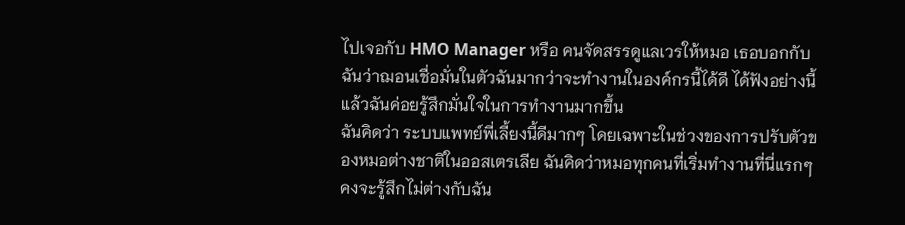ไปเจอกับ HMO Manager หรือ คนจัดสรรดูแลเวรให้หมอ เธอบอกกับฉันว่าฌอนเชื่อมั่นในตัวฉันมากว่าจะทำงานในองค์กรนี้ได้ดี ได้ฟังอย่างนี้แล้วฉันค่อยรู้สึกมั่นใจในการทำงานมากขึ้น
ฉันคิดว่า ระบบแพทย์พี่เลี้ยงนี้ดีมากๆ โดยเฉพาะในช่วงของการปรับตัวของหมอต่างชาติในออสเตรเลีย ฉันคิดว่าหมอทุกคนที่เริ่มทำงานที่นี่แรกๆ คงจะรู้สึกไม่ต่างกับฉัน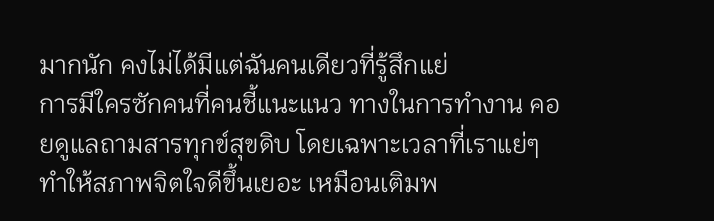มากนัก คงไม่ได้มีแต่ฉันคนเดียวที่รู้สึกแย่
การมีใครซักคนที่คนชี้แนะแนว ทางในการทำงาน คอยดูแลถามสารทุกข์สุขดิบ โดยเฉพาะเวลาที่เราแย่ๆ ทำให้สภาพจิตใจดีขึ้นเยอะ เหมือนเติมพ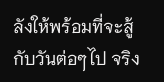ลังให้พร้อมที่จะสู้กับวันต่อๆไป จริง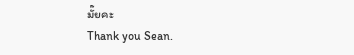มั๊ยคะ
Thank you Sean.